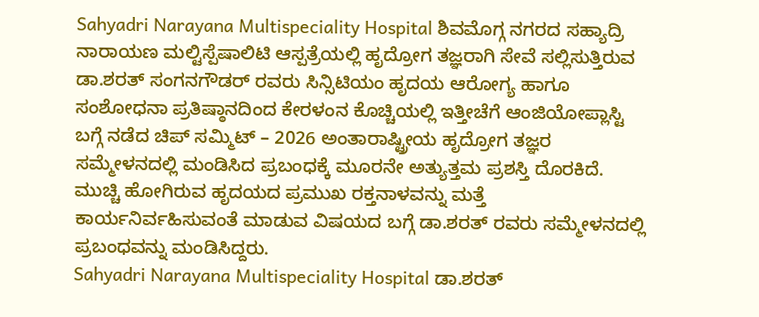Sahyadri Narayana Multispeciality Hospital ಶಿವಮೊಗ್ಗ ನಗರದ ಸಹ್ಯಾದ್ರಿ ನಾರಾಯಣ ಮಲ್ಟಿಸ್ಪೆಷಾಲಿಟಿ ಆಸ್ಪತ್ರೆಯಲ್ಲಿ ಹೃದ್ರೋಗ ತಜ್ಞರಾಗಿ ಸೇವೆ ಸಲ್ಲಿಸುತ್ತಿರುವ ಡಾ.ಶರತ್ ಸಂಗನಗೌಡರ್ ರವರು ಸಿನ್ಸಿಟಿಯಂ ಹೃದಯ ಆರೋಗ್ಯ ಹಾಗೂ ಸಂಶೋಧನಾ ಪ್ರತಿಷ್ಠಾನದಿಂದ ಕೇರಳಂನ ಕೊಚ್ಚಿಯಲ್ಲಿ ಇತ್ತೀಚೆಗೆ ಆಂಜಿಯೋಪ್ಲಾಸ್ಟಿ ಬಗ್ಗೆ ನಡೆದ ಚಿಪ್ ಸಮ್ಮಿಟ್ – 2026 ಅಂತಾರಾಷ್ಟ್ರೀಯ ಹೃದ್ರೋಗ ತಜ್ಞರ ಸಮ್ಮೇಳನದಲ್ಲಿ ಮಂಡಿಸಿದ ಪ್ರಬಂಧಕ್ಕೆ ಮೂರನೇ ಅತ್ಯುತ್ತಮ ಪ್ರಶಸ್ತಿ ದೊರಕಿದೆ. ಮುಚ್ಚಿ ಹೋಗಿರುವ ಹೃದಯದ ಪ್ರಮುಖ ರಕ್ತನಾಳವನ್ನು ಮತ್ತೆ ಕಾರ್ಯನಿರ್ವಹಿಸುವಂತೆ ಮಾಡುವ ವಿಷಯದ ಬಗ್ಗೆ ಡಾ.ಶರತ್ ರವರು ಸಮ್ಮೇಳನದಲ್ಲಿ ಪ್ರಬಂಧವನ್ನು ಮಂಡಿಸಿದ್ದರು.
Sahyadri Narayana Multispeciality Hospital ಡಾ.ಶರತ್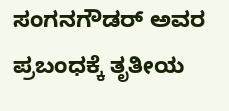ಸಂಗನಗೌಡರ್ ಅವರ ಪ್ರಬಂಧಕ್ಕೆ ತೃತೀಯ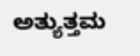ಅತ್ಯುತ್ತಮ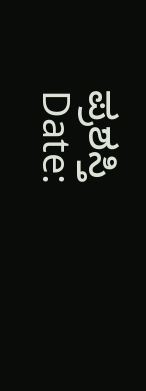ಪ್ರಶಸ್ತಿ
Date: